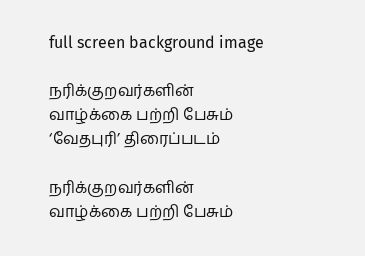full screen background image

நரிக்குறவர்களின் வாழ்க்கை பற்றி பேசும் ‘வேதபுரி’ திரைப்படம்

நரிக்குறவர்களின் வாழ்க்கை பற்றி பேசும்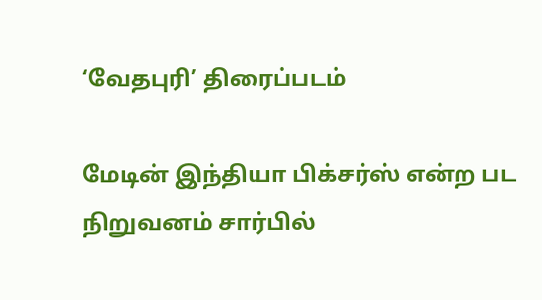‘வேதபுரி’ திரைப்படம்

மேடின் இந்தியா பிக்சர்ஸ் என்ற பட நிறுவனம் சார்பில்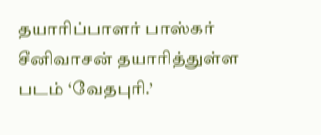தயாரிப்பாளர் பாஸ்கர் சீனிவாசன் தயாரித்துள்ள படம் ‘வேதபுரி.’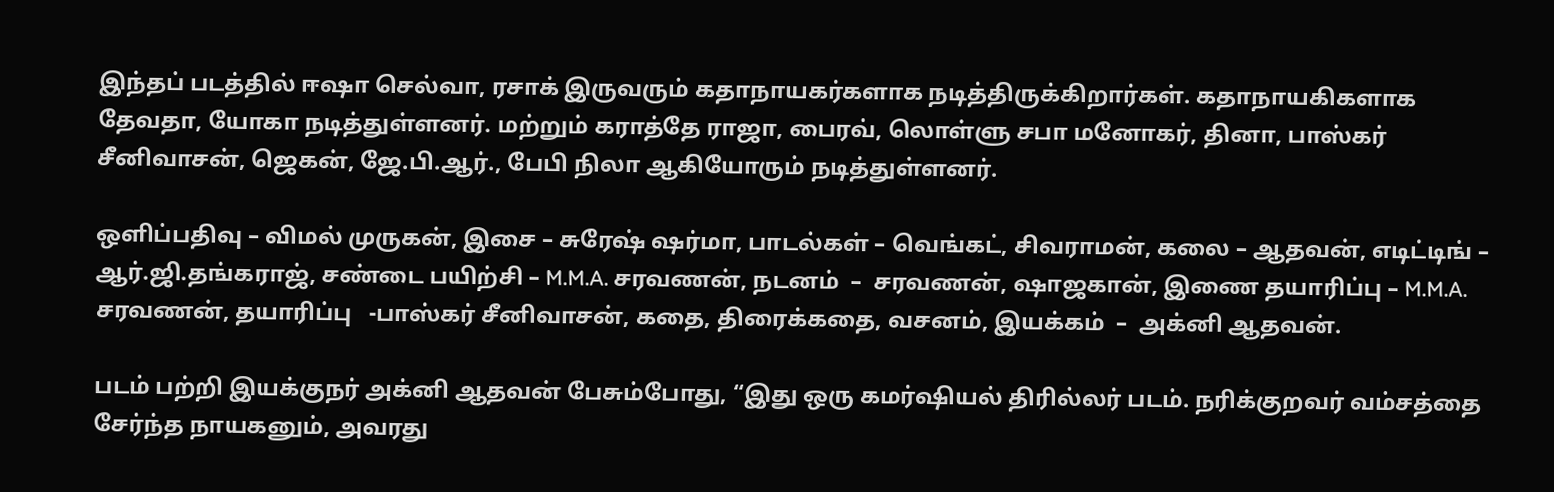இந்தப் படத்தில் ஈஷா செல்வா, ரசாக் இருவரும் கதாநாயகர்களாக நடித்திருக்கிறார்கள். கதாநாயகிகளாக தேவதா, யோகா நடித்துள்ளனர். மற்றும் கராத்தே ராஜா, பைரவ், லொள்ளு சபா மனோகர், தினா, பாஸ்கர் சீனிவாசன், ஜெகன், ஜே.பி.ஆர்., பேபி நிலா ஆகியோரும் நடித்துள்ளனர்.

ஒளிப்பதிவு – விமல் முருகன், இசை – சுரேஷ் ஷர்மா, பாடல்கள் – வெங்கட், சிவராமன், கலை – ஆதவன், எடிட்டிங் – ஆர்.ஜி.தங்கராஜ், சண்டை பயிற்சி – M.M.A. சரவணன், நடனம்  –  சரவணன், ஷாஜகான், இணை தயாரிப்பு – M.M.A. சரவணன், தயாரிப்பு   -பாஸ்கர் சீனிவாசன், கதை, திரைக்கதை, வசனம், இயக்கம்  –  அக்னி ஆதவன்.

படம் பற்றி இயக்குநர் அக்னி ஆதவன் பேசும்போது, “இது ஒரு கமர்ஷியல் திரில்லர் படம். நரிக்குறவர் வம்சத்தை சேர்ந்த நாயகனும், அவரது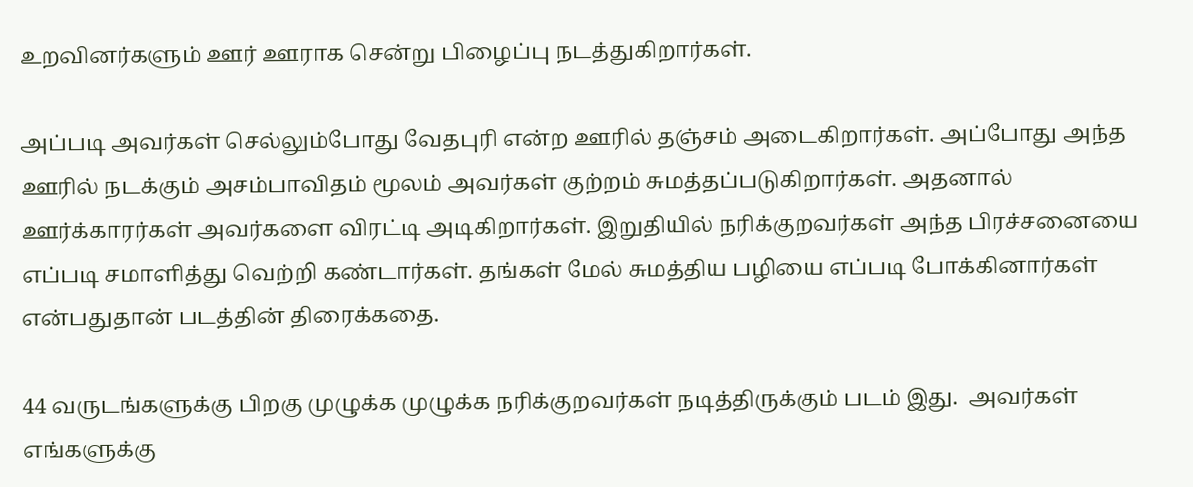உறவினர்களும் ஊர் ஊராக சென்று பிழைப்பு நடத்துகிறார்கள்.

அப்படி அவர்கள் செல்லும்போது வேதபுரி என்ற ஊரில் தஞ்சம் அடைகிறார்கள். அப்போது அந்த ஊரில் நடக்கும் அசம்பாவிதம் மூலம் அவர்கள் குற்றம் சுமத்தப்படுகிறார்கள். அதனால் ஊர்க்காரர்கள் அவர்களை விரட்டி அடிகிறார்கள். இறுதியில் நரிக்குறவர்கள் அந்த பிரச்சனையை எப்படி சமாளித்து வெற்றி கண்டார்கள். தங்கள் மேல் சுமத்திய பழியை எப்படி போக்கினார்கள் என்பதுதான் படத்தின் திரைக்கதை.

44 வருடங்களுக்கு பிறகு முழுக்க முழுக்க நரிக்குறவர்கள் நடித்திருக்கும் படம் இது.  அவர்கள் எங்களுக்கு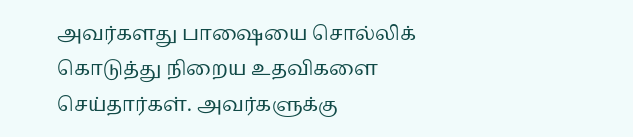அவர்களது பாஷையை சொல்லிக் கொடுத்து நிறைய உதவிகளை செய்தார்கள். அவர்களுக்கு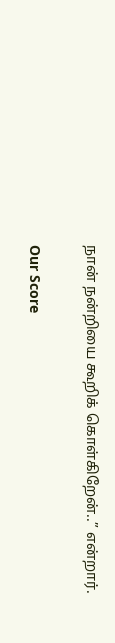நான் நன்றியை கூறிக் கொள்கிறேன்..” என்றார்.

Our Score